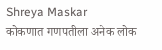Shreya Maskar
कोकणात गणपतीला अनेक लोक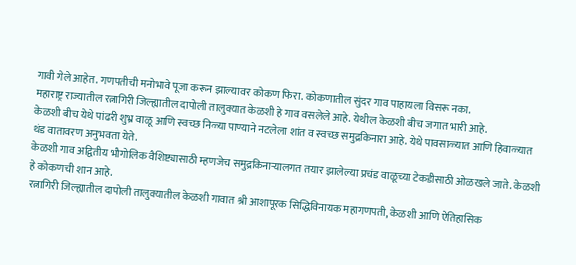गावी गेले आहेत. गणपतीची मनोभावे पूजा करून झाल्यावर कोकण फिरा. कोकणातील सुंदर गाव पाहायला विसरू नका.
महाराष्ट्र राज्यातील रत्नागिरी जिल्ह्यातील दापोली तालुक्यात केळशी हे गाव वसलेले आहे. येथील केळशी बीच जगात भारी आहे.
केळशी बीच येथे पांढरी शुभ्र वाळू आणि स्वच्छ निळ्या पाण्याने नटलेला शांत व स्वच्छ समुद्रकिनारा आहे. येथे पावसाळ्यात आणि हिवाळ्यात थंड वातावरण अनुभवता येते.
केळशी गाव अद्वितीय भौगोलिक वैशिष्ट्यासाठी म्हणजेच समुद्रकिनाऱ्यालगत तयार झालेल्या प्रचंड वाळूच्या टेकडीसाठी ओळखले जाते. केळशी हे कोकणची शान आहे.
रत्नागिरी जिल्ह्यातील दापोली तालुक्यातील केळशी गावात श्री आशापूरक सिद्धिविनायक महागणपती, केळशी आणि ऐतिहासिक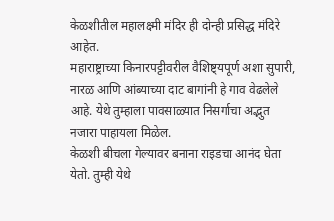केळशीतील महालक्ष्मी मंदिर ही दोन्ही प्रसिद्ध मंदिरे आहेत.
महाराष्ट्राच्या किनारपट्टीवरील वैशिष्ट्यपूर्ण अशा सुपारी, नारळ आणि आंब्याच्या दाट बागांनी हे गाव वेढलेले आहे. येथे तुम्हाला पावसाळ्यात निसर्गाचा अद्भुत नजारा पाहायला मिळेल.
केळशी बीचला गेल्यावर बनाना राइडचा आनंद घेता येतो. तुम्ही येथे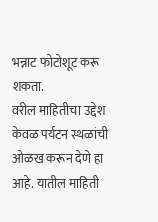भन्नाट फोटोशूट करू शकता.
वरील माहितीचा उद्देश केवळ पर्यटन स्थळांची ओळख करून देणे हा आहे. यातील माहिती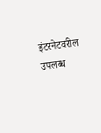इंटरनेटवरील उपलब्ध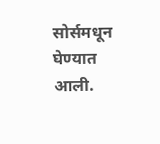सोर्समधून घेण्यात आली.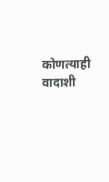कोणत्याही वादाशी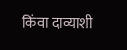किंवा दाव्याशी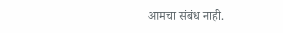आमचा संबंध नाही.